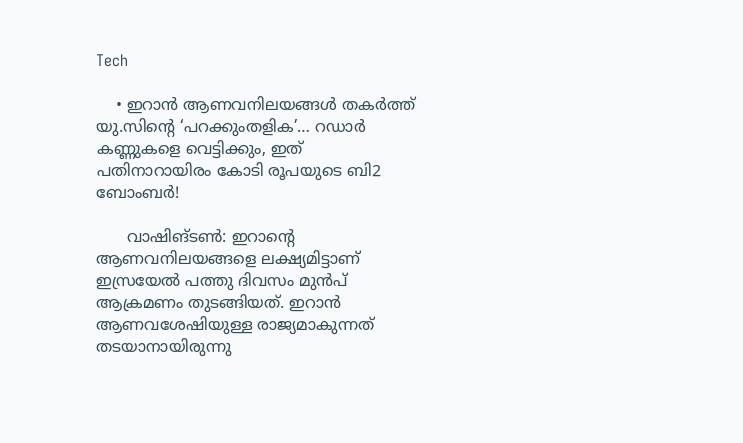Tech

    • ഇറാന്‍ ആണവനിലയങ്ങള്‍ തകര്‍ത്ത് യു.സിന്റെ ‘പറക്കുംതളിക’… റഡാര്‍ കണ്ണുകളെ വെട്ടിക്കും, ഇത് പതിനാറായിരം കോടി രൂപയുടെ ബി2 ബോംബര്‍!

      വാഷിങ്ടണ്‍: ഇറാന്റെ ആണവനിലയങ്ങളെ ലക്ഷ്യമിട്ടാണ് ഇസ്രയേല്‍ പത്തു ദിവസം മുന്‍പ് ആക്രമണം തുടങ്ങിയത്. ഇറാന്‍ ആണവശേഷിയുള്ള രാജ്യമാകുന്നത് തടയാനായിരുന്നു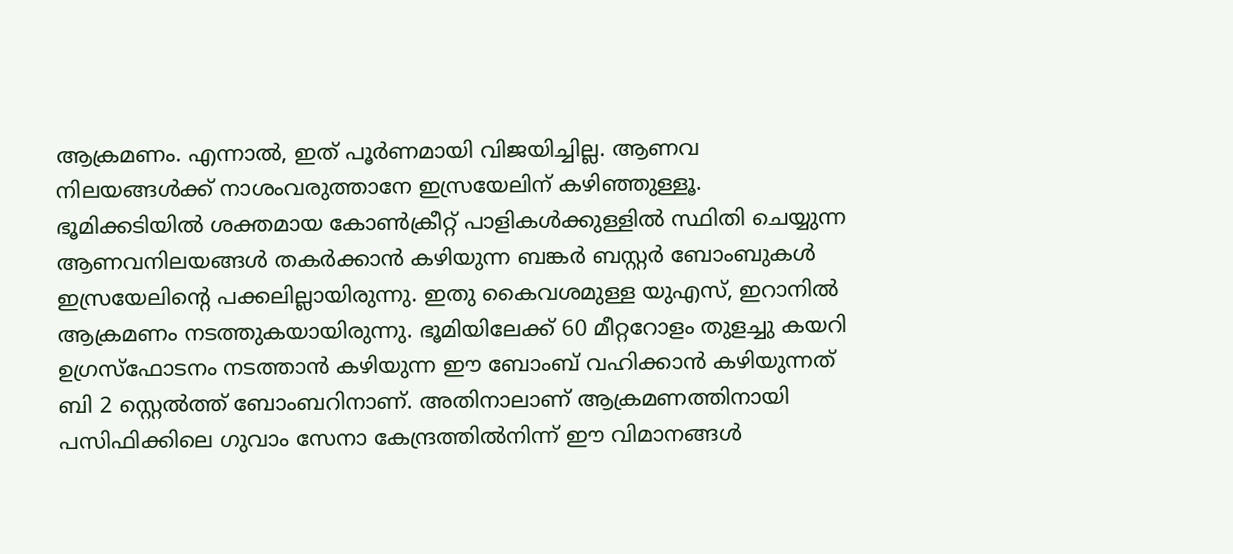ആക്രമണം. എന്നാല്‍, ഇത് പൂര്‍ണമായി വിജയിച്ചില്ല. ആണവ നിലയങ്ങള്‍ക്ക് നാശംവരുത്താനേ ഇസ്രയേലിന് കഴിഞ്ഞുള്ളൂ. ഭൂമിക്കടിയില്‍ ശക്തമായ കോണ്‍ക്രീറ്റ് പാളികള്‍ക്കുള്ളില്‍ സ്ഥിതി ചെയ്യുന്ന ആണവനിലയങ്ങള്‍ തകര്‍ക്കാന്‍ കഴിയുന്ന ബങ്കര്‍ ബസ്റ്റര്‍ ബോംബുകള്‍ ഇസ്രയേലിന്റെ പക്കലില്ലായിരുന്നു. ഇതു കൈവശമുള്ള യുഎസ്, ഇറാനില്‍ ആക്രമണം നടത്തുകയായിരുന്നു. ഭൂമിയിലേക്ക് 60 മീറ്ററോളം തുളച്ചു കയറി ഉഗ്രസ്‌ഫോടനം നടത്താന്‍ കഴിയുന്ന ഈ ബോംബ് വഹിക്കാന്‍ കഴിയുന്നത് ബി 2 സ്റ്റെല്‍ത്ത് ബോംബറിനാണ്. അതിനാലാണ് ആക്രമണത്തിനായി പസിഫിക്കിലെ ഗുവാം സേനാ കേന്ദ്രത്തില്‍നിന്ന് ഈ വിമാനങ്ങള്‍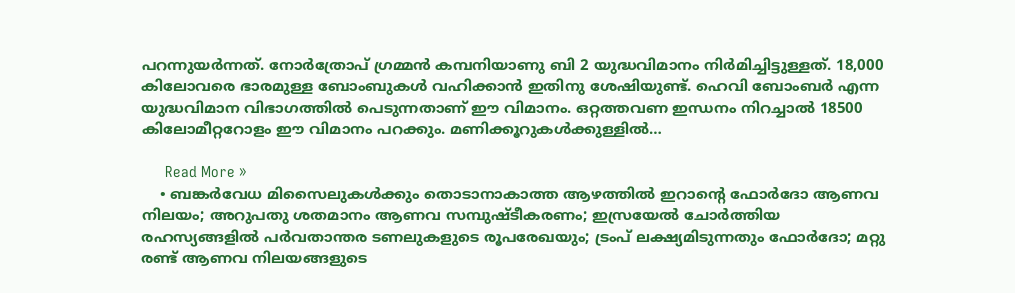പറന്നുയര്‍ന്നത്. നോര്‍ത്രോപ് ഗ്രമ്മന്‍ കമ്പനിയാണു ബി 2 യുദ്ധവിമാനം നിര്‍മിച്ചിട്ടുള്ളത്. 18,000 കിലോവരെ ഭാരമുള്ള ബോംബുകള്‍ വഹിക്കാന്‍ ഇതിനു ശേഷിയുണ്ട്. ഹെവി ബോംബര്‍ എന്ന യുദ്ധവിമാന വിഭാഗത്തില്‍ പെടുന്നതാണ് ഈ വിമാനം. ഒറ്റത്തവണ ഇന്ധനം നിറച്ചാല്‍ 18500 കിലോമീറ്ററോളം ഈ വിമാനം പറക്കും. മണിക്കൂറുകള്‍ക്കുള്ളില്‍…

      Read More »
    • ബങ്കര്‍വേധ മിസൈലുകള്‍ക്കും തൊടാനാകാത്ത ആഴത്തില്‍ ഇറാന്റെ ഫോര്‍ദോ ആണവ നിലയം; അറുപതു ശതമാനം ആണവ സമ്പുഷ്ടീകരണം; ഇസ്രയേല്‍ ചോര്‍ത്തിയ രഹസ്യങ്ങളില്‍ പര്‍വതാന്തര ടണലുകളുടെ രൂപരേഖയും; ട്രംപ് ലക്ഷ്യമിടുന്നതും ഫോര്‍ദോ; മറ്റു രണ്ട് ആണവ നിലയങ്ങളുടെ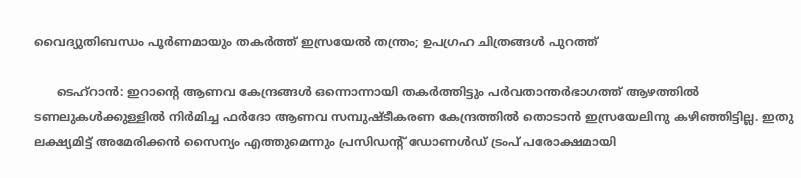വൈദ്യുതിബന്ധം പൂര്‍ണമായും തകര്‍ത്ത് ഇസ്രയേല്‍ തന്ത്രം; ഉപഗ്രഹ ചിത്രങ്ങള്‍ പുറത്ത്

      ടെഹ്‌റാന്‍: ഇറാന്റെ ആണവ കേന്ദ്രങ്ങള്‍ ഒന്നൊന്നായി തകര്‍ത്തിട്ടും പര്‍വതാന്തര്‍ഭാഗത്ത് ആഴത്തില്‍ ടണലുകള്‍ക്കുള്ളില്‍ നിര്‍മിച്ച ഫര്‍ദോ ആണവ സമ്പുഷ്ടീകരണ കേന്ദ്രത്തില്‍ തൊടാന്‍ ഇസ്രയേലിനു കഴിഞ്ഞിട്ടില്ല. ഇതു ലക്ഷ്യമിട്ട് അമേരിക്കന്‍ സൈന്യം എത്തുമെന്നും പ്രസിഡന്റ് ഡോണള്‍ഡ് ട്രംപ് പരോക്ഷമായി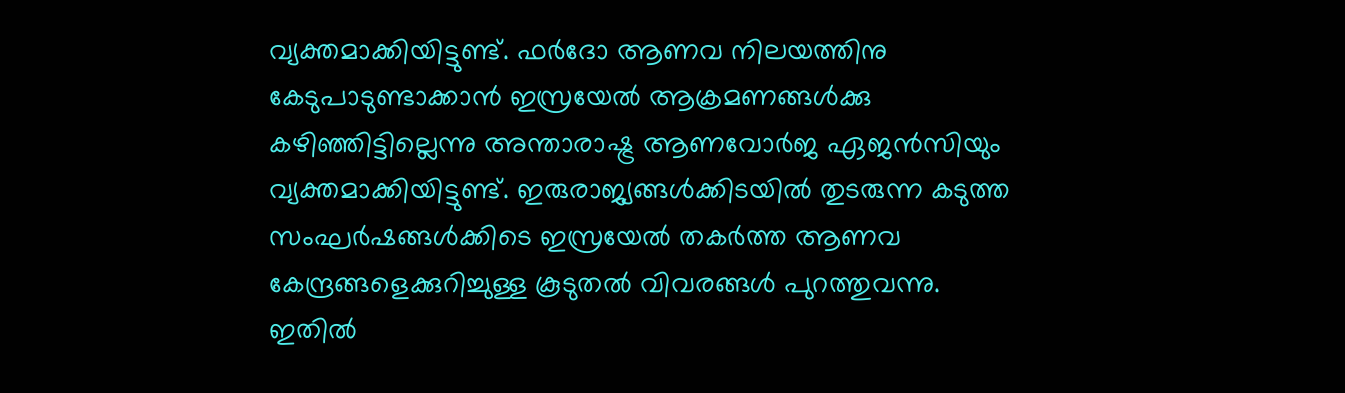വ്യക്തമാക്കിയിട്ടുണ്ട്. ഫര്‍ദോ ആണവ നിലയത്തിനു കേടുപാടുണ്ടാക്കാന്‍ ഇസ്രയേല്‍ ആക്രമണങ്ങള്‍ക്കു കഴിഞ്ഞിട്ടില്ലെന്നു അന്താരാഷ്ട്ര ആണവോര്‍ജ ഏജന്‍സിയും വ്യക്തമാക്കിയിട്ടുണ്ട്. ഇരുരാജ്യങ്ങള്‍ക്കിടയില്‍ തുടരുന്ന കടുത്ത സംഘര്‍ഷങ്ങള്‍ക്കിടെ ഇസ്രയേല്‍ തകര്‍ത്ത ആണവ കേന്ദ്രങ്ങളെക്കുറിച്ചുള്ള കൂടുതല്‍ വിവരങ്ങള്‍ പുറത്തുവന്നു. ഇതില്‍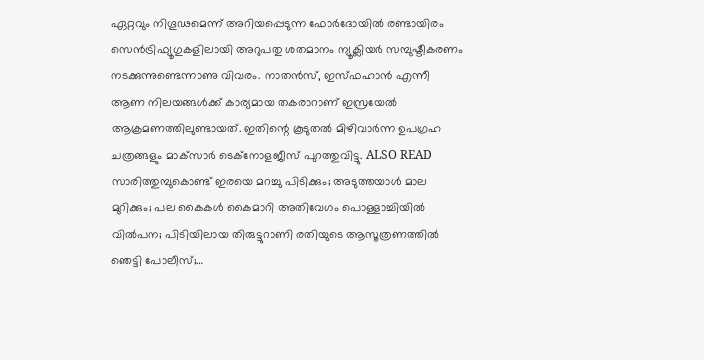ഏറ്റവും നിഗൂഢമെന്ന് അറിയപ്പെടുന്ന ഫോര്‍ദോയില്‍ രണ്ടായിരം സെന്‍ട്രിഫ്യൂഗുകളിലായി അറുപതു ശതമാനം ന്യൂക്ലിയര്‍ സമ്പുഷ്ടീകരണം നടക്കുന്നുണ്ടെന്നാണു വിവരം. നാതന്‍സ്, ഇസ്ഫഹാന്‍ എന്നീ ആണ നിലയങ്ങള്‍ക്ക് കാര്യമായ തകരാറാണ് ഇസ്രയേല്‍ ആക്രമണത്തിലുണ്ടായത്. ഇതിന്റെ കൂടുതല്‍ മിഴിവാര്‍ന്ന ഉപഗ്രഹ ചത്രങ്ങളും മാക്‌സാര്‍ ടെക്‌നോളജീസ് പുറത്തുവിട്ടു. ALSO READ    സാരിത്തുമ്പുകൊണ്ട് ഇരയെ മറച്ചു പിടിക്കും; അടുത്തയാള്‍ മാല മുറിക്കും; പല കൈകള്‍ കൈമാറി അതിവേഗം പൊള്ളാച്ചിയില്‍ വില്‍പന; പിടിയിലായ തിരുട്ടുറാണി രതിയുടെ ആസൂത്രണത്തില്‍ ഞെട്ടി പോലീസ്;…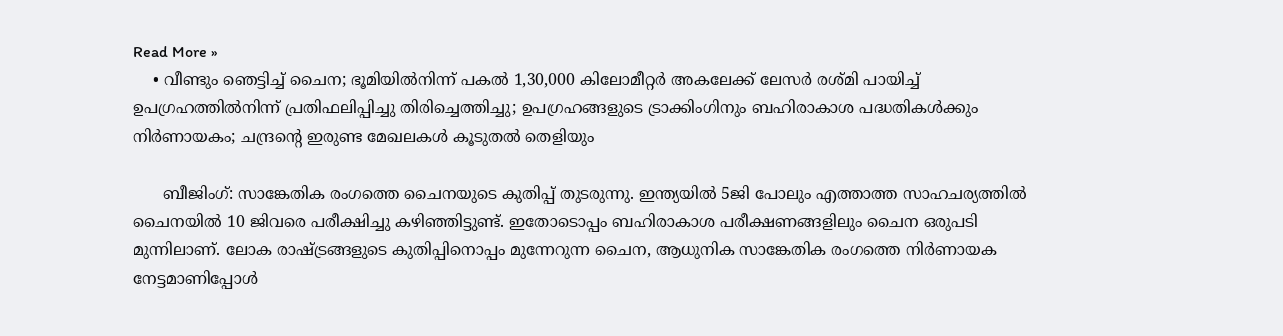Read More »
    • വീണ്ടും ഞെട്ടിച്ച് ചൈന; ഭൂമിയില്‍നിന്ന് പകല്‍ 1,30,000 കിലോമീറ്റര്‍ അകലേക്ക് ലേസര്‍ രശ്മി പായിച്ച് ഉപഗ്രഹത്തില്‍നിന്ന് പ്രതിഫലിപ്പിച്ചു തിരിച്ചെത്തിച്ചു; ഉപഗ്രഹങ്ങളുടെ ട്രാക്കിംഗിനും ബഹിരാകാശ പദ്ധതികള്‍ക്കും നിര്‍ണായകം; ചന്ദ്രന്റെ ഇരുണ്ട മേഖലകള്‍ കൂടുതല്‍ തെളിയും

      ബീജിംഗ്: സാങ്കേതിക രംഗത്തെ ചൈനയുടെ കുതിപ്പ് തുടരുന്നു. ഇന്ത്യയില്‍ 5ജി പോലും എത്താത്ത സാഹചര്യത്തില്‍ ചൈനയില്‍ 10 ജിവരെ പരീക്ഷിച്ചു കഴിഞ്ഞിട്ടുണ്ട്. ഇതോടൊപ്പം ബഹിരാകാശ പരീക്ഷണങ്ങളിലും ചൈന ഒരുപടി മുന്നിലാണ്. ലോക രാഷ്ട്രങ്ങളുടെ കുതിപ്പിനൊപ്പം മുന്നേറുന്ന ചൈന, ആധുനിക സാങ്കേതിക രംഗത്തെ നിര്‍ണായക നേട്ടമാണിപ്പോള്‍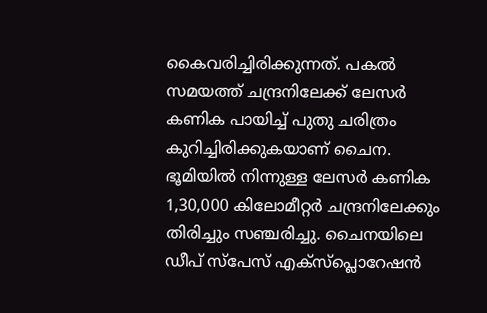കൈവരിച്ചിരിക്കുന്നത്. പകല്‍ സമയത്ത് ചന്ദ്രനിലേക്ക് ലേസര്‍ കണിക പായിച്ച് പുതു ചരിത്രം കുറിച്ചിരിക്കുകയാണ് ചൈന. ഭൂമിയില്‍ നിന്നുള്ള ലേസര്‍ കണിക 1,30,000 കിലോമീറ്റര്‍ ചന്ദ്രനിലേക്കും തിരിച്ചും സഞ്ചരിച്ചു. ചൈനയിലെ ഡീപ് സ്‌പേസ് എക്‌സ്‌പ്ലൊറേഷന്‍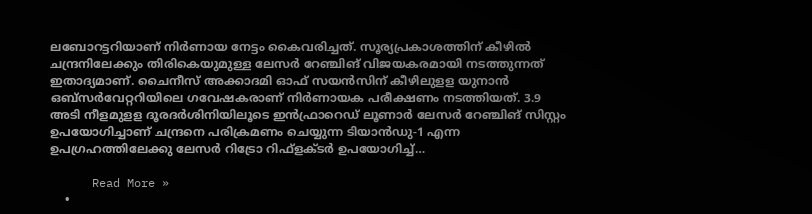ലബോറട്ടറിയാണ് നിര്‍ണായ നേട്ടം കൈവരിച്ചത്. സൂര്യപ്രകാശത്തിന് കീഴില്‍ ചന്ദ്രനിലേക്കും തിരികെയുമുള്ള ലേസര്‍ റേഞ്ചിങ് വിജയകരമായി നടത്തുന്നത് ഇതാദ്യമാണ്. ചൈനീസ് അക്കാദമി ഓഫ് സയന്‍സിന് കീഴിലുളള യുനാന്‍ ഒബ്‌സര്‍വേറ്ററിയിലെ ഗവേഷകരാണ് നിര്‍ണായക പരീക്ഷണം നടത്തിയത്. 3.9 അടി നീളമുളള ദൂരദര്‍ശിനിയിലൂടെ ഇന്‍ഫ്രാറെഡ് ലൂണാര്‍ ലേസര്‍ റേഞ്ചിങ് സിസ്റ്റം ഉപയോഗിച്ചാണ് ചന്ദ്രനെ പരിക്രമണം ചെയ്യുന്ന ടിയാന്‍ഡു-1 എന്ന ഉപഗ്രഹത്തിലേക്കു ലേസര്‍ റിട്രോ റിഫ്‌ളക്ടര്‍ ഉപയോഗിച്ച്…

      Read More »
    •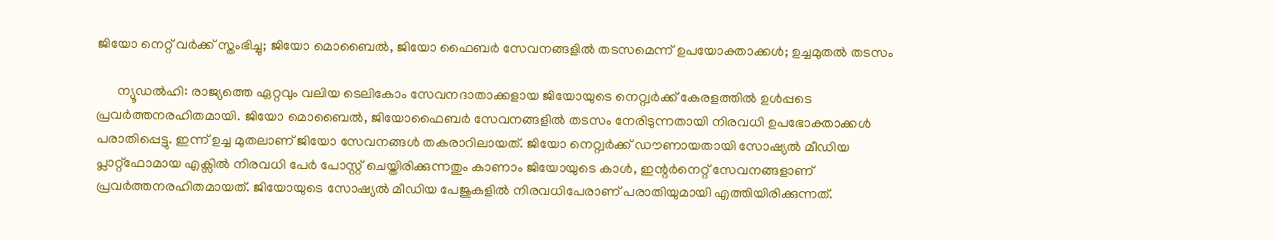ജിയോ നെറ്റ് വര്‍ക്ക് സ്തംഭിച്ചു; ജിയോ മൊബൈല്‍, ജിയോ ഫൈബര്‍ സേവനങ്ങളില്‍ തടസമെന്ന് ഉപയോക്താക്കള്‍; ഉച്ചമുതല്‍ തടസം

      ന്യൂഡല്‍ഹി: രാജ്യത്തെ ഏറ്റവും വലിയ ടെലികോം സേവനദാതാക്കളായ ജിയോയുടെ നെറ്റ്വര്‍ക്ക് കേരളത്തില്‍ ഉള്‍പ്പടെ പ്രവര്‍ത്തനരഹിതമായി. ജിയോ മൊബൈല്‍, ജിയോഫൈബര്‍ സേവനങ്ങളില്‍ തടസം നേരിടുന്നതായി നിരവധി ഉപഭോക്താക്കള്‍ പരാതിപ്പെട്ടു. ഇന്ന് ഉച്ച മുതലാണ് ജിയോ സേവനങ്ങള്‍ തകരാറിലായത്. ജിയോ നെറ്റ്വര്‍ക്ക് ഡൗണായതായി സോഷ്യല്‍ മീഡിയ പ്ലാറ്റ്ഫോമായ എക്സില്‍ നിരവധി പേര്‍ പോസ്റ്റ് ചെയ്തിരിക്കുന്നതും കാണാം ജിയോയുടെ കാള്‍, ഇന്റര്‍നെറ്റ് സേവനങ്ങളാണ് പ്രവര്‍ത്തനരഹിതമായത്. ജിയോയുടെ സോഷ്യല്‍ മീഡിയ പേജുകളില്‍ നിരവധിപേരാണ് പരാതിയുമായി എത്തിയിരിക്കുന്നത്.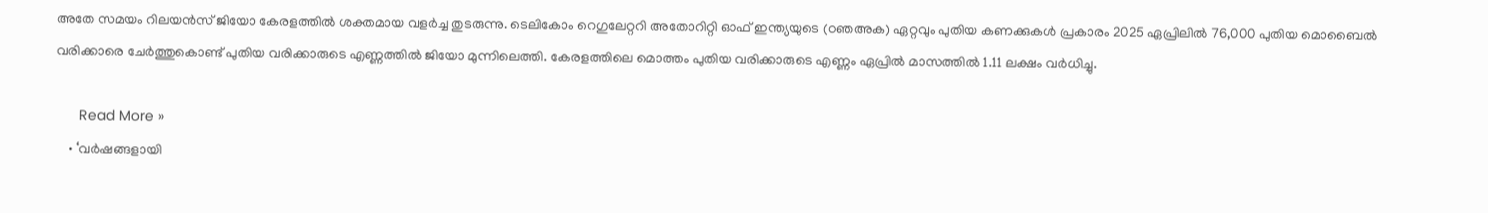അതേ സമയം റിലയന്‍സ് ജിയോ കേരളത്തില്‍ ശക്തമായ വളര്‍ച്ച തുടരുന്നു. ടെലികോം റെഗുലേറ്ററി അതോറിറ്റി ഓഫ് ഇന്ത്യയുടെ (ഠഞഅക) ഏറ്റവും പുതിയ കണക്കുകള്‍ പ്രകാരം 2025 ഏപ്രിലില്‍ 76,000 പുതിയ മൊബൈല്‍ വരിക്കാരെ ചേര്‍ത്തുകൊണ്ട് പുതിയ വരിക്കാരുടെ എണ്ണത്തില്‍ ജിയോ മുന്നിലെത്തി. കേരളത്തിലെ മൊത്തം പുതിയ വരിക്കാരുടെ എണ്ണം ഏപ്രില്‍ മാസത്തില്‍ 1.11 ലക്ഷം വര്‍ധിച്ചു.

      Read More »
    • ‘വര്‍ഷങ്ങളായി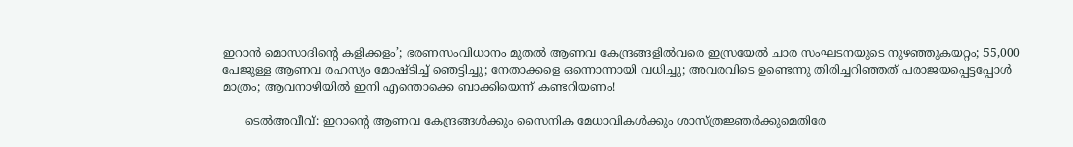ഇറാന്‍ മൊസാദിന്റെ കളിക്കളം’; ഭരണസംവിധാനം മുതല്‍ ആണവ കേന്ദ്രങ്ങളില്‍വരെ ഇസ്രയേല്‍ ചാര സംഘടനയുടെ നുഴഞ്ഞുകയറ്റം; 55,000 പേജുള്ള ആണവ രഹസ്യം മോഷ്ടിച്ച് ഞെട്ടിച്ചു; നേതാക്കളെ ഒന്നൊന്നായി വധിച്ചു; അവരവിടെ ഉണ്ടെന്നു തിരിച്ചറിഞ്ഞത് പരാജയപ്പെട്ടപ്പോള്‍ മാത്രം; ആവനാഴിയില്‍ ഇനി എന്തൊക്കെ ബാക്കിയെന്ന് കണ്ടറിയണം!

      ടെല്‍അവീവ്: ഇറാന്റെ ആണവ കേന്ദ്രങ്ങള്‍ക്കും സൈനിക മേധാവികള്‍ക്കും ശാസ്ത്രജ്ഞര്‍ക്കുമെതിരേ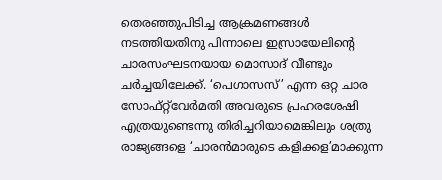തെരഞ്ഞുപിടിച്ച ആക്രമണങ്ങള്‍ നടത്തിയതിനു പിന്നാലെ ഇസ്രായേലിന്റെ ചാരസംഘടനയായ മൊസാദ് വീണ്ടും ചര്‍ച്ചയിലേക്ക്. ‘പെഗാസസ്’ എന്ന ഒറ്റ ചാര സോഫ്റ്റ്‌വേര്‍മതി അവരുടെ പ്രഹരശേഷി എത്രയുണ്ടെന്നു തിരിച്ചറിയാമെങ്കിലും ശത്രു രാജ്യങ്ങളെ ‘ചാരന്‍മാരുടെ കളിക്കള’മാക്കുന്ന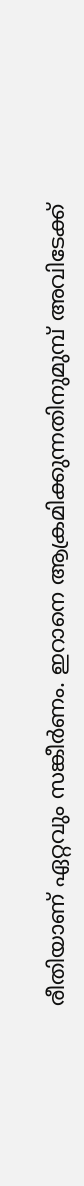രീതിയാണ് ഏറ്റവും സങ്കീര്‍ണം. ഇറാനെ ആക്രമിക്കുന്നതിനുമുമ്പ് അവിടേക്ക്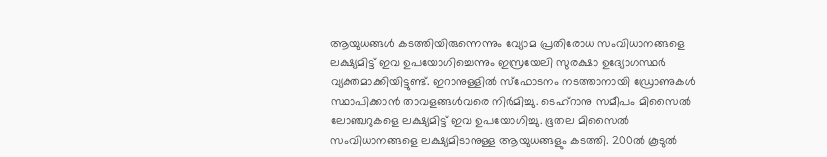ആയുധങ്ങള്‍ കടത്തിയിരുന്നെന്നും വ്യോമ പ്രതിരോധ സംവിധാനങ്ങളെ ലക്ഷ്യമിട്ട് ഇവ ഉപയോഗിച്ചെന്നും ഇസ്രയേലി സുരക്ഷാ ഉദ്യോഗസ്ഥര്‍ വ്യക്തമാക്കിയിട്ടുണ്ട്. ഇറാനുള്ളില്‍ സ്‌ഫോടനം നടത്താനായി ഡ്രോണുകള്‍ സ്ഥാപിക്കാന്‍ താവളങ്ങള്‍വരെ നിര്‍മിച്ചു. ടെഹ്‌റാനു സമീപം മിസൈല്‍ ലോഞ്ചറുകളെ ലക്ഷ്യമിട്ട് ഇവ ഉപയോഗിച്ചു. ഭൂതല മിസൈല്‍ സംവിധാനങ്ങളെ ലക്ഷ്യമിടാനുള്ള ആയുധങ്ങളും കടത്തി. 200ല്‍ കൂടുല്‍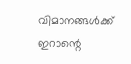വിമാനങ്ങള്‍ക്ക് ഇറാന്റെ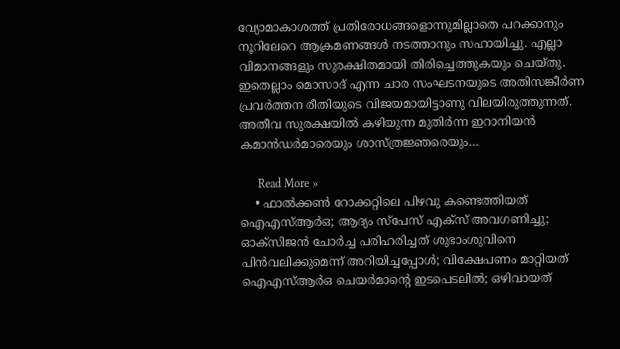വ്യോമാകാശത്ത് പ്രതിരോധങ്ങളൊന്നുമില്ലാതെ പറക്കാനും നൂറിലേറെ ആക്രമണങ്ങള്‍ നടത്താനും സഹായിച്ചു. എല്ലാ വിമാനങ്ങളും സുരക്ഷിതമായി തിരിച്ചെത്തുകയും ചെയ്തു. ഇതെല്ലാം മൊസാദ് എന്ന ചാര സംഘടനയുടെ അതിസങ്കീര്‍ണ പ്രവര്‍ത്തന രീതിയുടെ വിജയമായിട്ടാണു വിലയിരുത്തുന്നത്. അതീവ സുരക്ഷയില്‍ കഴിയുന്ന മുതിര്‍ന്ന ഇറാനിയന്‍ കമാന്‍ഡര്‍മാരെയും ശാസ്ത്രജ്ഞരെയും…

      Read More »
    • ഫാല്‍ക്കണ്‍ റോക്കറ്റിലെ പിഴവു കണ്ടെത്തിയത് ഐഎസ്ആര്‍ഒ; ആദ്യം സ്‌പേസ് എക്‌സ് അവഗണിച്ചു; ഓക്‌സിജന്‍ ചോര്‍ച്ച പരിഹരിച്ചത് ശുഭാംശുവിനെ പിന്‍വലിക്കുമെന്ന് അറിയിച്ചപ്പോള്‍; വിക്ഷേപണം മാറ്റിയത് ഐഎസ്ആര്‍ഒ ചെയര്‍മാന്റെ ഇടപെടലില്‍; ഒഴിവായത്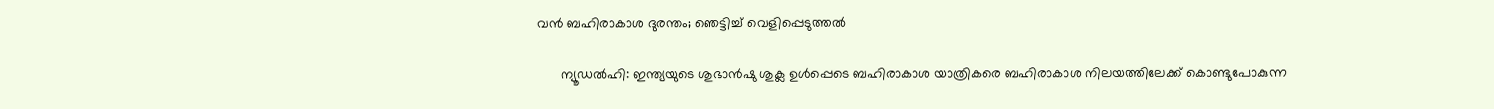വന്‍ ബഹിരാകാശ ദുരന്തം; ഞെട്ടിച്ച് വെളിപ്പെടുത്തല്‍

      ന്യൂഡല്‍ഹി: ഇന്ത്യയുടെ ശുഭാന്‍ഷു ശുക്ല ഉള്‍പ്പെടെ ബഹിരാകാശ യാത്രികരെ ബഹിരാകാശ നിലയത്തിലേക്ക് കൊണ്ടുപോകുന്ന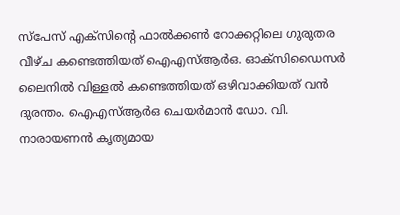സ്‌പേസ് എക്‌സിന്റെ ഫാല്‍ക്കണ്‍ റോക്കറ്റിലെ ഗുരുതര വീഴ്ച കണ്ടെത്തിയത് ഐഎസ്ആര്‍ഒ. ഓക്‌സിഡൈസര്‍ ലൈനില്‍ വിള്ളല്‍ കണ്ടെത്തിയത് ഒഴിവാക്കിയത് വന്‍ ദുരന്തം. ഐഎസ്ആര്‍ഒ ചെയര്‍മാന്‍ ഡോ. വി. നാരായണന്‍ കൃത്യമായ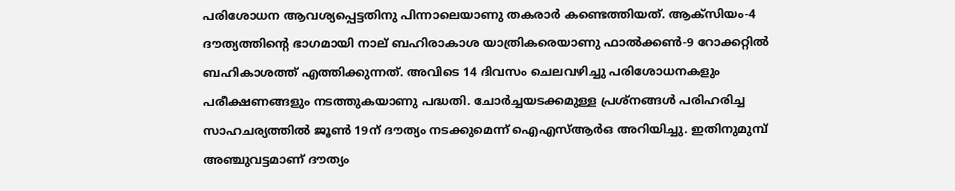പരിശോധന ആവശ്യപ്പെട്ടതിനു പിന്നാലെയാണു തകരാര്‍ കണ്ടെത്തിയത്. ആക്‌സിയം-4 ദൗത്യത്തിന്റെ ഭാഗമായി നാല് ബഹിരാകാശ യാത്രികരെയാണു ഫാല്‍ക്കണ്‍-9 റോക്കറ്റില്‍ ബഹികാശത്ത് എത്തിക്കുന്നത്. അവിടെ 14 ദിവസം ചെലവഴിച്ചു പരിശോധനകളും പരീക്ഷണങ്ങളും നടത്തുകയാണു പദ്ധതി. ചോര്‍ച്ചയടക്കമുള്ള പ്രശ്‌നങ്ങള്‍ പരിഹരിച്ച സാഹചര്യത്തില്‍ ജൂണ്‍ 19ന് ദൗത്യം നടക്കുമെന്ന് ഐഎസ്ആര്‍ഒ അറിയിച്ചു. ഇതിനുമുമ്പ് അഞ്ചുവട്ടമാണ് ദൗത്യം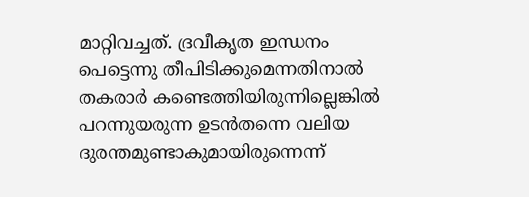മാറ്റിവച്ചത്. ദ്രവീകൃത ഇന്ധനം പെട്ടെന്നു തീപിടിക്കുമെന്നതിനാല്‍ തകരാര്‍ കണ്ടെത്തിയിരുന്നില്ലെങ്കില്‍ പറന്നുയരുന്ന ഉടന്‍തന്നെ വലിയ ദുരന്തമുണ്ടാകുമായിരുന്നെന്ന്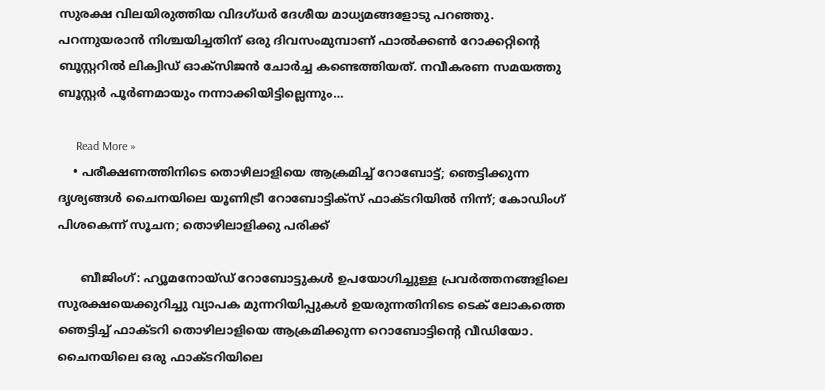സുരക്ഷ വിലയിരുത്തിയ വിദഗ്ധര്‍ ദേശീയ മാധ്യമങ്ങളോടു പറഞ്ഞു. പറന്നുയരാന്‍ നിശ്ചയിച്ചതിന് ഒരു ദിവസംമുമ്പാണ് ഫാല്‍ക്കണ്‍ റോക്കറ്റിന്റെ ബൂസ്റ്ററില്‍ ലിക്വിഡ് ഓക്‌സിജന്‍ ചോര്‍ച്ച കണ്ടെത്തിയത്. നവീകരണ സമയത്തു ബൂസ്റ്റര്‍ പൂര്‍ണമായും നന്നാക്കിയിട്ടില്ലെന്നും…

      Read More »
    • പരീക്ഷണത്തിനിടെ തൊഴിലാളിയെ ആക്രമിച്ച് റോബോട്ട്; ഞെട്ടിക്കുന്ന ദൃശ്യങ്ങള്‍ ചൈനയിലെ യൂണിട്രീ റോബോട്ടിക്‌സ് ഫാക്ടറിയില്‍ നിന്ന്; കോഡിംഗ് പിശകെന്ന് സൂചന; തൊഴിലാളിക്കു പരിക്ക്

      ബീജിംഗ്: ഹ്യൂമനോയ്ഡ് റോബോട്ടുകള്‍ ഉപയോഗിച്ചുള്ള പ്രവര്‍ത്തനങ്ങളിലെ സുരക്ഷയെക്കുറിച്ചു വ്യാപക മുന്നറിയിപ്പുകള്‍ ഉയരുന്നതിനിടെ ടെക് ലോകത്തെ ഞെട്ടിച്ച് ഫാക്ടറി തൊഴിലാളിയെ ആക്രമിക്കുന്ന റൊബോട്ടിന്റെ വീഡിയോ. ചൈനയിലെ ഒരു ഫാക്ടറിയിലെ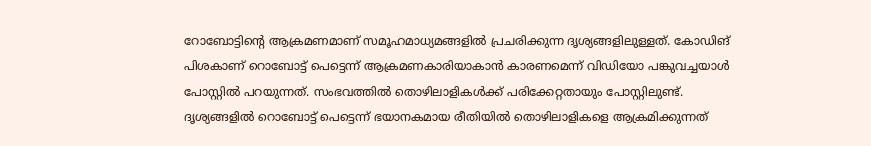റോബോട്ടിന്റെ ആക്രമണമാണ് സമൂഹമാധ്യമങ്ങളില്‍ പ്രചരിക്കുന്ന ദൃശ്യങ്ങളിലുള്ളത്. കോഡിങ് പിശകാണ് റൊബോട്ട് പെട്ടെന്ന് ആക്രമണകാരിയാകാന്‍ കാരണമെന്ന് വിഡിയോ പങ്കുവച്ചയാള്‍ പോസ്റ്റില്‍ പറയുന്നത്. സംഭവത്തില്‍ തൊഴിലാളികള്‍ക്ക് പരിക്കേറ്റതായും പോസ്റ്റിലുണ്ട്. ദൃശ്യങ്ങളില്‍ റൊബോട്ട് പെട്ടെന്ന് ഭയാനകമായ രീതിയില്‍ തൊഴിലാളികളെ ആക്രമിക്കുന്നത്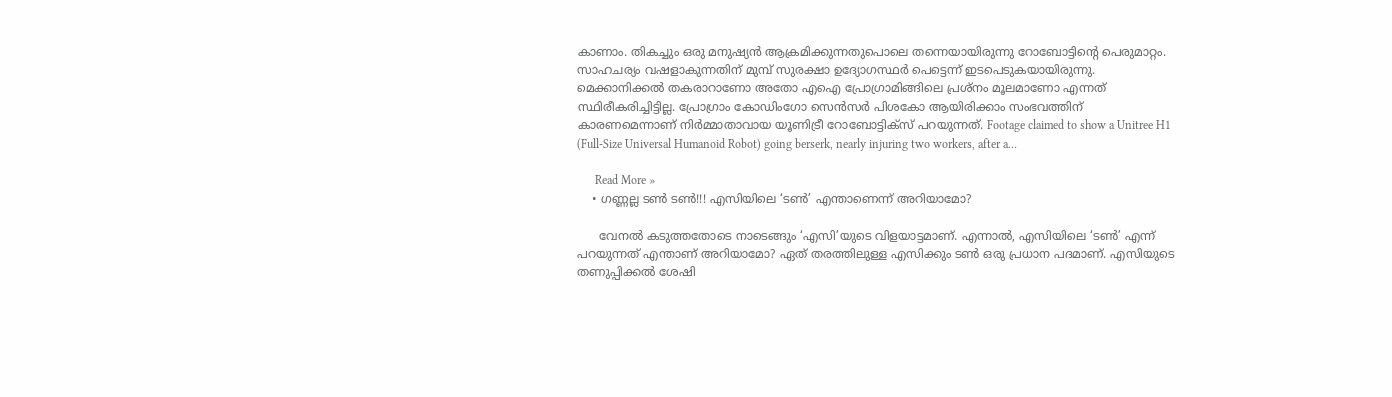കാണാം. തികച്ചും ഒരു മനുഷ്യന്‍ ആക്രമിക്കുന്നതുപൊലെ തന്നെയായിരുന്നു റോബോട്ടിന്റെ പെരുമാറ്റം. സാഹചര്യം വഷളാകുന്നതിന് മുമ്പ് സുരക്ഷാ ഉദ്യോഗസ്ഥര്‍ പെട്ടെന്ന് ഇടപെടുകയായിരുന്നു. മെക്കാനിക്കല്‍ തകരാറാണോ അതോ എഐ പ്രോഗ്രാമിങ്ങിലെ പ്രശ്‌നം മൂലമാണോ എന്നത് സ്ഥിരീകരിച്ചിട്ടില്ല. പ്രോഗ്രാം കോഡിംഗോ സെന്‍സര്‍ പിശകോ ആയിരിക്കാം സംഭവത്തിന് കാരണമെന്നാണ് നിര്‍മ്മാതാവായ യൂണിട്രീ റോബോട്ടിക്‌സ് പറയുന്നത്. Footage claimed to show a Unitree H1 (Full-Size Universal Humanoid Robot) going berserk, nearly injuring two workers, after a…

      Read More »
    • ഗണ്ണല്ല ടണ്‍ ടണ്‍!!! എസിയിലെ ‘ടണ്‍’ എന്താണെന്ന് അറിയാമോ?

      വേനല്‍ കടുത്തതോടെ നാടെങ്ങും ‘എസി’യുടെ വിളയാട്ടമാണ്. എന്നാല്‍, എസിയിലെ ‘ടണ്‍’ എന്ന് പറയുന്നത് എന്താണ് അറിയാമോ? ഏത് തരത്തിലുള്ള എസിക്കും ടണ്‍ ഒരു പ്രധാന പദമാണ്. എസിയുടെ തണുപ്പിക്കല്‍ ശേഷി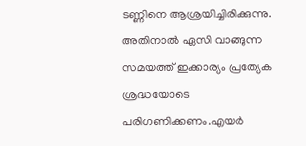ടണ്ണിനെ ആശ്രയിച്ചിരിക്കുന്നു. അതിനാല്‍ ഏസി വാങ്ങുന്ന സമയത്ത് ഇക്കാര്യം പ്രത്യേക ശ്രദ്ധയോടെ പരിഗണിക്കണം.എയര്‍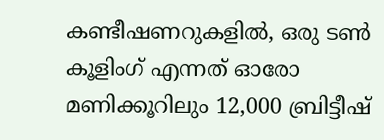കണ്ടീഷണറുകളില്‍, ഒരു ടണ്‍ കൂളിംഗ് എന്നത് ഓരോ മണിക്കൂറിലും 12,000 ബ്രിട്ടീഷ്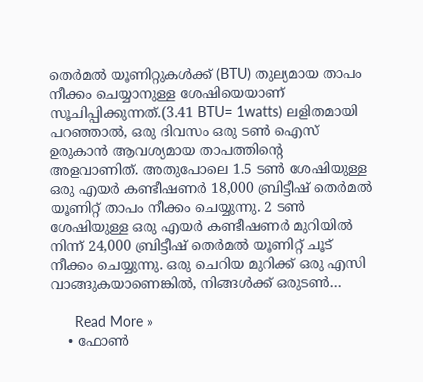തെര്‍മല്‍ യൂണിറ്റുകള്‍ക്ക് (BTU) തുല്യമായ താപം നീക്കം ചെയ്യാനുള്ള ശേഷിയെയാണ് സൂചിപ്പിക്കുന്നത്.(3.41 BTU= 1watts) ലളിതമായി പറഞ്ഞാല്‍, ഒരു ദിവസം ഒരു ടണ്‍ ഐസ് ഉരുകാന്‍ ആവശ്യമായ താപത്തിന്റെ അളവാണിത്. അതുപോലെ 1.5 ടണ്‍ ശേഷിയുള്ള ഒരു എയര്‍ കണ്ടീഷണര്‍ 18,000 ബ്രിട്ടീഷ് തെര്‍മല്‍ യൂണിറ്റ് താപം നീക്കം ചെയ്യുന്നു. 2 ടണ്‍ ശേഷിയുള്ള ഒരു എയര്‍ കണ്ടീഷണര്‍ മുറിയില്‍ നിന്ന് 24,000 ബ്രിട്ടീഷ് തെര്‍മല്‍ യൂണിറ്റ് ചൂട് നീക്കം ചെയ്യുന്നു. ഒരു ചെറിയ മുറിക്ക് ഒരു എസി വാങ്ങുകയാണെങ്കില്‍, നിങ്ങള്‍ക്ക് ഒരുടണ്‍…

      Read More »
    • ഫോണ്‍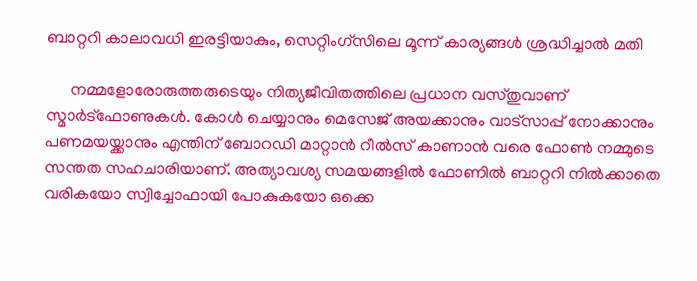ബാറ്ററി കാലാവധി ഇരട്ടിയാകും, സെറ്റിംഗ്സിലെ മൂന്ന് കാര്യങ്ങള്‍ ശ്രദ്ധിച്ചാല്‍ മതി

      നമ്മളോരോരുത്തരുടെയും നിത്യജീവിതത്തിലെ പ്രധാന വസ്തുവാണ് സ്മാര്‍ട്ഫോണുകള്‍. കോള്‍ ചെയ്യാനും മെസേജ് അയക്കാനും വാട്സാപ്പ് നോക്കാനും പണമയയ്ക്കാനും എന്തിന് ബോറഡി മാറ്റാന്‍ റീല്‍സ് കാണാന്‍ വരെ ഫോണ്‍ നമ്മുടെ സന്തത സഹചാരിയാണ്. അത്യാവശ്യ സമയങ്ങളില്‍ ഫോണില്‍ ബാറ്ററി നില്‍ക്കാതെ വരികയോ സ്വിച്ചോഫായി പോകുകയോ ഒക്കെ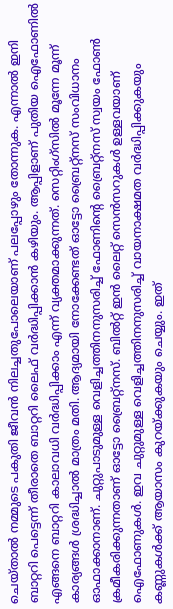ചെയ്താല്‍ നമ്മുടെ പകുതി ജീവന്‍ നിലച്ചതുപോലെയാണ് പലപ്പോഴും തോന്നുക. എന്നാല്‍ ഇനി ബാറ്ററി പെട്ടെന്ന് തീരാതെ ബാറ്ററി ലൈഫ് വര്‍ദ്ധിപ്പിക്കാന്‍ കഴിയും. ആപ്പിളാണ് പുതിയ ഐഫോണില്‍ എങ്ങനെ ബാറ്ററി കാലാവധി വര്‍ദ്ധിപ്പിക്കാം എന്ന് വ്യക്തമാക്കുന്നത്. സെറ്റിംഗ്സില്‍ മൂന്നേ മൂന്ന് കാര്യങ്ങള്‍ ശ്രദ്ധിച്ചാല്‍ മാത്രം മതി. ആദ്യമായി നോക്കേണ്ടത് ഓട്ടോ ബ്രൈറ്റ്നസ് സംവിധാനം ഓഫാക്കാനാണ്. ചുറ്റുപാടുമുള്ള വെളിച്ചത്തിനനുസരിച്ച് ഫോണിന്റെ ബ്രൈറ്റ്നസ് സ്വയം ഫോണ്‍ ക്രമീകരിക്കുന്നതാണ് ഓട്ടോ ബ്രൈറ്റ്‌നസ്. ബില്‍റ്റ് ഇന്‍ ലൈറ്റ് സെന്‍സറുകള്‍ ഉള്ളവയാണ് ഐഫോണുകള്‍. ഇവ ചുറ്റുമുള്ള വെളിച്ചത്തിനനുസരിച്ച് വായനാക്ഷമത വര്‍ദ്ധിപ്പിക്കുകയും കണ്ണുകള്‍ക്ക് ആയാസം കുറയ്ക്കുകയും ചെയ്യും. ഇത്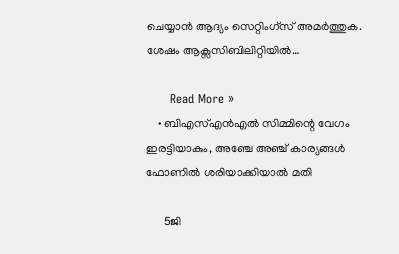ചെയ്യാന്‍ ആദ്യം സെറ്റിംഗ്സ് അമര്‍ത്തുക. ശേഷം ആക്സസിബിലിറ്റിയില്‍…

      Read More »
    • ബിഎസ്എന്‍എല്‍ സിമ്മിന്റെ വേഗം ഇരട്ടിയാകും, അഞ്ചേ അഞ്ച് കാര്യങ്ങള്‍ ഫോണില്‍ ശരിയാക്കിയാല്‍ മതി

      5ജി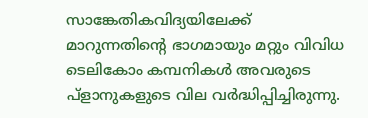സാങ്കേതികവിദ്യയിലേക്ക് മാറുന്നതിന്റെ ഭാഗമായും മറ്റും വിവിധ ടെലികോം കമ്പനികള്‍ അവരുടെ പ്‌ളാനുകളുടെ വില വര്‍ദ്ധിപ്പിച്ചിരുന്നു.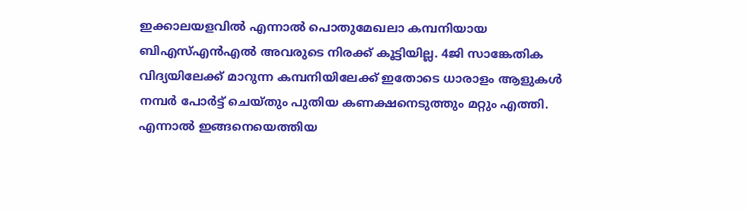ഇക്കാലയളവില്‍ എന്നാല്‍ പൊതുമേഖലാ കമ്പനിയായ ബിഎസ്എന്‍എല്‍ അവരുടെ നിരക്ക് കൂട്ടിയില്ല. 4ജി സാങ്കേതിക വിദ്യയിലേക്ക് മാറുന്ന കമ്പനിയിലേക്ക് ഇതോടെ ധാരാളം ആളുകള്‍ നമ്പര്‍ പോര്‍ട്ട് ചെയ്തും പുതിയ കണക്ഷനെടുത്തും മറ്റും എത്തി. എന്നാല്‍ ഇങ്ങനെയെത്തിയ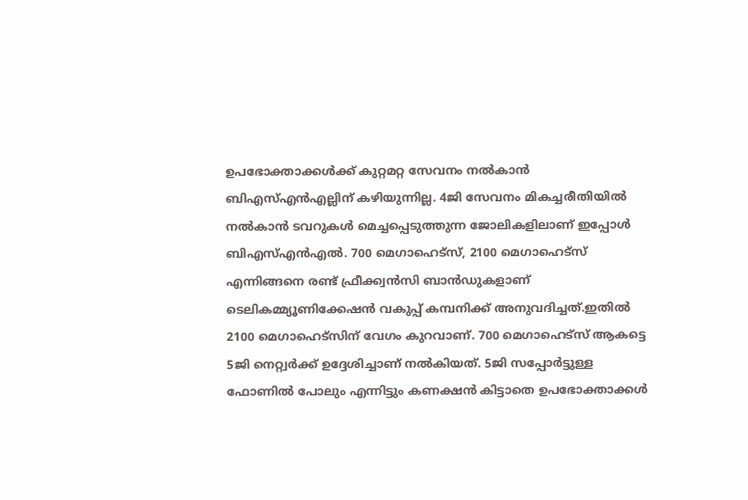ഉപഭോക്താക്കള്‍ക്ക് കുറ്റമറ്റ സേവനം നല്‍കാന്‍ ബിഎസ്എന്‍എല്ലിന് കഴിയുന്നില്ല. 4ജി സേവനം മികച്ചരീതിയില്‍ നല്‍കാന്‍ ടവറുകള്‍ മെച്ചപ്പെടുത്തുന്ന ജോലികളിലാണ് ഇപ്പോള്‍ ബിഎസ്എന്‍എല്‍. 700 മെഗാഹെട്സ്, 2100 മെഗാഹെട്സ് എന്നിങ്ങനെ രണ്ട് ഫ്രീക്ക്വന്‍സി ബാന്‍ഡുകളാണ് ടെലികമ്മ്യൂണിക്കേഷന്‍ വകുപ്പ് കമ്പനിക്ക് അനുവദിച്ചത്.ഇതില്‍ 2100 മെഗാഹെട്സിന് വേഗം കുറവാണ്. 700 മെഗാഹെട്സ് ആകട്ടെ 5ജി നെറ്റ്വര്‍ക്ക് ഉദ്ദേശിച്ചാണ് നല്‍കിയത്. 5ജി സപ്പോര്‍ട്ടുള്ള ഫോണില്‍ പോലും എന്നിട്ടും കണക്ഷന്‍ കിട്ടാതെ ഉപഭോക്താക്കള്‍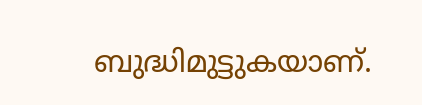ബുദ്ധിമുട്ടുകയാണ്.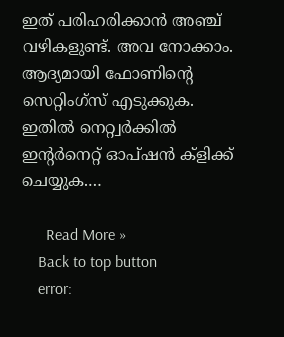ഇത് പരിഹരിക്കാന്‍ അഞ്ച് വഴികളുണ്ട്. അവ നോക്കാം. ആദ്യമായി ഫോണിന്റെ സെറ്റിംഗ്സ് എടുക്കുക. ഇതില്‍ നെറ്റ്വര്‍ക്കില്‍ ഇന്റര്‍നെറ്റ് ഓപ്ഷന്‍ ക്‌ളിക്ക് ചെയ്യുക.…

      Read More »
    Back to top button
    error: